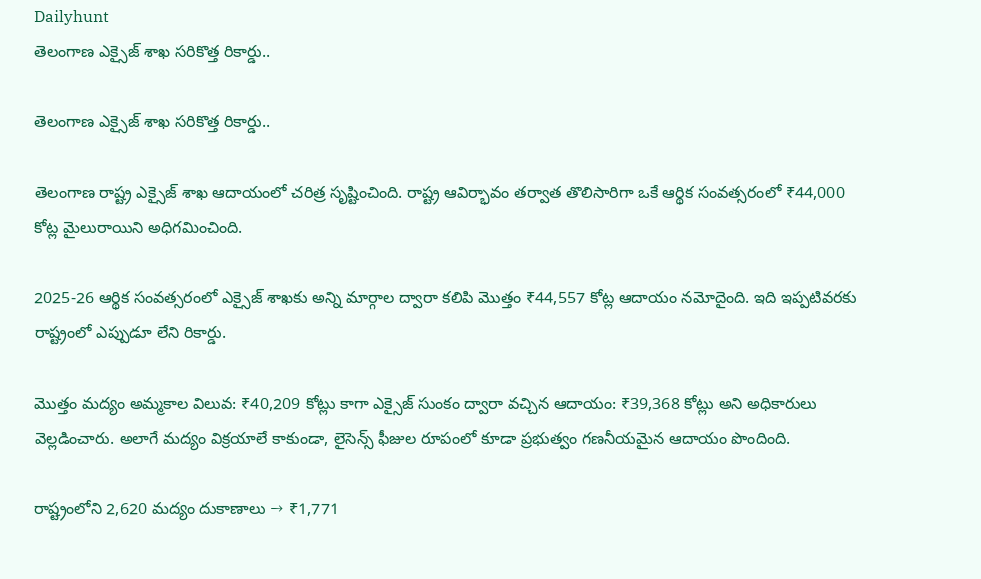Dailyhunt
తెలంగాణ ఎక్సైజ్ శాఖ సరికొత్త రికార్డు..

తెలంగాణ ఎక్సైజ్ శాఖ సరికొత్త రికార్డు..

తెలంగాణ రాష్ట్ర ఎక్సైజ్ శాఖ ఆదాయంలో చరిత్ర సృష్టించింది. రాష్ట్ర ఆవిర్భావం తర్వాత తొలిసారిగా ఒకే ఆర్థిక సంవత్సరంలో ₹44,000 కోట్ల మైలురాయిని అధిగమించింది.

2025-26 ఆర్థిక సంవత్సరంలో ఎక్సైజ్ శాఖకు అన్ని మార్గాల ద్వారా కలిపి మొత్తం ₹44,557 కోట్ల ఆదాయం నమోదైంది. ఇది ఇప్పటివరకు రాష్ట్రంలో ఎప్పుడూ లేని రికార్డు.

మొత్తం మద్యం అమ్మకాల విలువ: ₹40,209 కోట్లు కాగా ఎక్సైజ్ సుంకం ద్వారా వచ్చిన ఆదాయం: ₹39,368 కోట్లు అని అధికారులు వెల్లడించారు. అలాగే మద్యం విక్రయాలే కాకుండా, లైసెన్స్ ఫీజుల రూపంలో కూడా ప్రభుత్వం గణనీయమైన ఆదాయం పొందింది.

రాష్ట్రంలోని 2,620 మద్యం దుకాణాలు → ₹1,771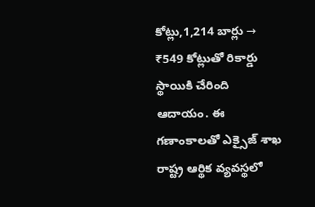కోట్లు,1,214 బార్లు → ₹549 కోట్లుతో రికార్డు స్థాయికి చేరింది ఆదాయం. ఈ గణాంకాలతో ఎక్సైజ్ శాఖ రాష్ట్ర ఆర్థిక వ్యవస్థలో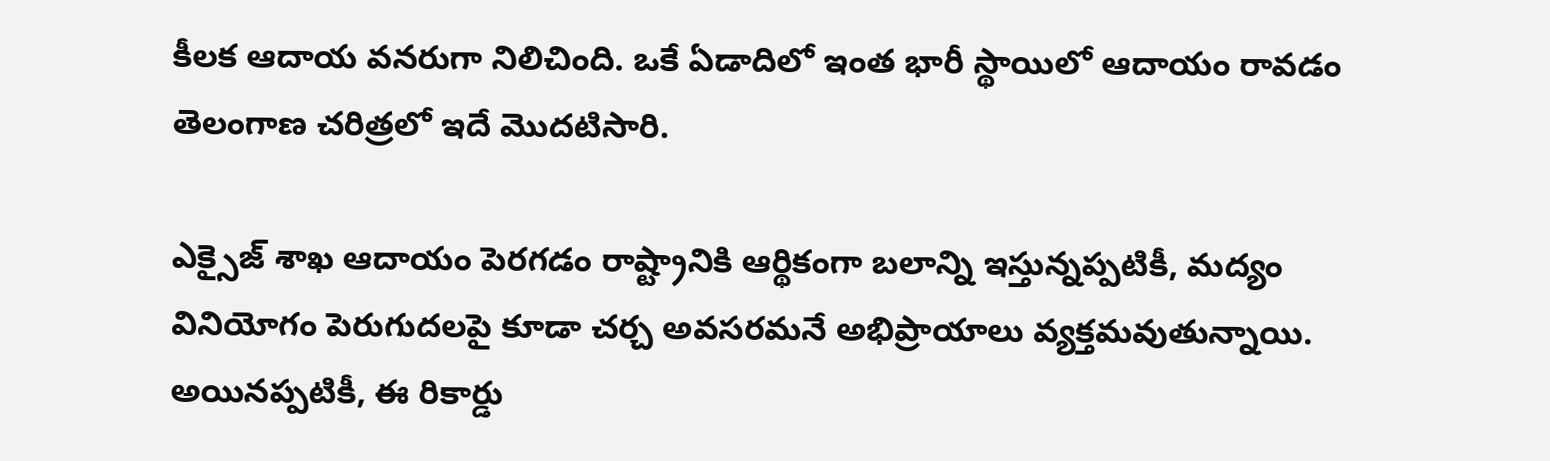కీలక ఆదాయ వనరుగా నిలిచింది. ఒకే ఏడాదిలో ఇంత భారీ స్థాయిలో ఆదాయం రావడం తెలంగాణ చరిత్రలో ఇదే మొదటిసారి.

ఎక్సైజ్ శాఖ ఆదాయం పెరగడం రాష్ట్రానికి ఆర్థికంగా బలాన్ని ఇస్తున్నప్పటికీ, మద్యం వినియోగం పెరుగుదలపై కూడా చర్చ అవసరమనే అభిప్రాయాలు వ్యక్తమవుతున్నాయి. అయినప్పటికీ, ఈ రికార్డు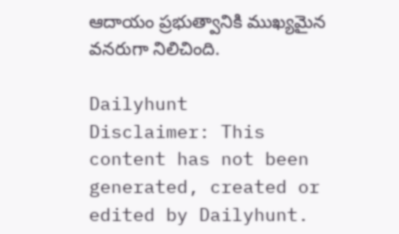ఆదాయం ప్రభుత్వానికి ముఖ్యమైన వనరుగా నిలిచింది.

Dailyhunt
Disclaimer: This content has not been generated, created or edited by Dailyhunt.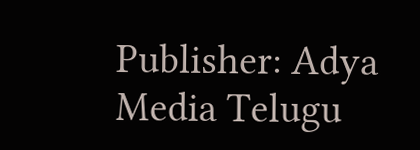Publisher: Adya Media Telugu